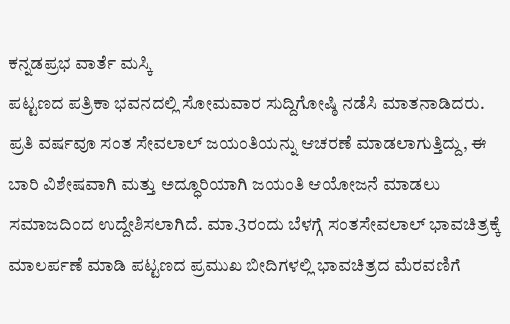ಕನ್ನಡಪ್ರಭ ವಾರ್ತೆ ಮಸ್ಕಿ
ಪಟ್ಟಣದ ಪತ್ರಿಕಾ ಭವನದಲ್ಲಿ ಸೋಮವಾರ ಸುದ್ದಿಗೋಷ್ಠಿ ನಡೆಸಿ ಮಾತನಾಡಿದರು. ಪ್ರತಿ ವರ್ಷವೂ ಸಂತ ಸೇವಲಾಲ್ ಜಯಂತಿಯನ್ನು ಆಚರಣೆ ಮಾಡಲಾಗುತ್ತಿದ್ದು, ಈ ಬಾರಿ ವಿಶೇಷವಾಗಿ ಮತ್ತು ಅದ್ಧೂರಿಯಾಗಿ ಜಯಂತಿ ಆಯೋಜನೆ ಮಾಡಲು ಸಮಾಜದಿಂದ ಉದ್ದೇಶಿಸಲಾಗಿದೆ. ಮಾ.3ರಂದು ಬೆಳಗ್ಗೆ ಸಂತಸೇವಲಾಲ್ ಭಾವಚಿತ್ರಕ್ಕೆ ಮಾಲರ್ಪಣೆ ಮಾಡಿ ಪಟ್ಟಣದ ಪ್ರಮುಖ ಬೀದಿಗಳಲ್ಲಿ ಭಾವಚಿತ್ರದ ಮೆರವಣಿಗೆ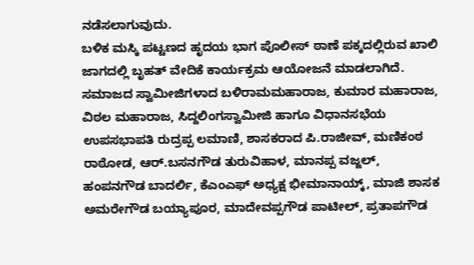ನಡೆಸಲಾಗುವುದು.
ಬಳಿಕ ಮಸ್ಕಿ ಪಟ್ಟಣದ ಹೃದಯ ಭಾಗ ಪೊಲೀಸ್ ಠಾಣೆ ಪಕ್ಕದಲ್ಲಿರುವ ಖಾಲಿ ಜಾಗದಲ್ಲಿ ಬೃಹತ್ ವೇದಿಕೆ ಕಾರ್ಯಕ್ರಮ ಆಯೋಜನೆ ಮಾಡಲಾಗಿದೆ. ಸಮಾಜದ ಸ್ವಾಮೀಜಿಗಳಾದ ಬಳಿರಾಮಮಹಾರಾಜ, ಕುಮಾರ ಮಹಾರಾಜ, ವಿಠಲ ಮಹಾರಾಜ, ಸಿದ್ದಲಿಂಗಸ್ವಾಮೀಜಿ ಹಾಗೂ ವಿಧಾನಸಭೆಯ ಉಪಸಭಾಪತಿ ರುದ್ರಪ್ಪ ಲಮಾಣಿ, ಶಾಸಕರಾದ ಪಿ.ರಾಜೀವ್, ಮಣಿಕಂಠ ರಾಠೋಡ, ಆರ್.ಬಸನಗೌಡ ತುರುವಿಹಾಳ, ಮಾನಪ್ಪ ವಜ್ಜಲ್, ಹಂಪನಗೌಡ ಬಾದರ್ಲಿ, ಕೆಎಂಎಫ್ ಅಧ್ಯಕ್ಷ ಭೀಮಾನಾಯ್ಕ್, ಮಾಜಿ ಶಾಸಕ ಅಮರೇಗೌಡ ಬಯ್ಯಾಪೂರ, ಮಾದೇವಪ್ಪಗೌಡ ಪಾಟೀಲ್, ಪ್ರತಾಪಗೌಡ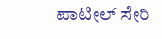ಪಾಟೀಲ್ ಸೇರಿ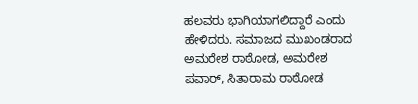ಹಲವರು ಭಾಗಿಯಾಗಲಿದ್ದಾರೆ ಎಂದು ಹೇಳಿದರು. ಸಮಾಜದ ಮುಖಂಡರಾದ ಅಮರೇಶ ರಾಠೋಡ, ಅಮರೇಶ ಪವಾರ್, ಸಿತಾರಾಮ ರಾಠೋಡ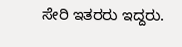ಸೇರಿ ಇತರರು ಇದ್ದರು.